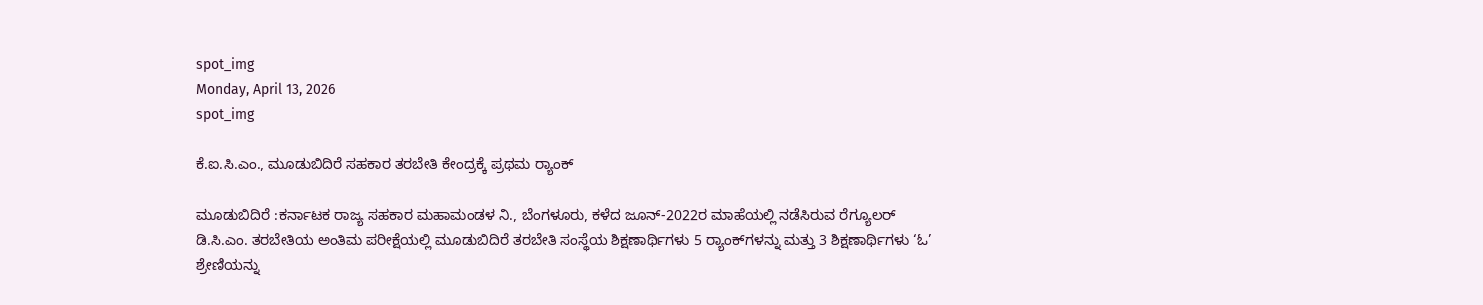spot_img
Monday, April 13, 2026
spot_img

ಕೆ.ಐ.ಸಿ.ಎಂ., ಮೂಡುಬಿದಿರೆ ಸಹಕಾರ ತರಬೇತಿ ಕೇಂದ್ರಕ್ಕೆ ಪ್ರಥಮ ರ್‍ಯಾಂಕ್

ಮೂಡುಬಿದಿರೆ :ಕರ್ನಾಟಕ ರಾಜ್ಯ ಸಹಕಾರ ಮಹಾಮಂಡಳ ನಿ., ಬೆಂಗಳೂರು, ಕಳೆದ ಜೂನ್-2022ರ ಮಾಹೆಯಲ್ಲಿ ನಡೆಸಿರುವ ರೆಗ್ಯೂಲರ್ ಡಿ.ಸಿ.ಎಂ. ತರಬೇತಿಯ ಅಂತಿಮ ಪರೀಕ್ಷೆಯಲ್ಲಿ ಮೂಡುಬಿದಿರೆ ತರಬೇತಿ ಸಂಸ್ಥೆಯ ಶಿಕ್ಷಣಾರ್ಥಿಗಳು 5 ರ್‍ಯಾಂಕ್‌ಗಳನ್ನು ಮತ್ತು 3 ಶಿಕ್ಷಣಾರ್ಥಿಗಳು ‘ಓ’ ಶ್ರೇಣಿಯನ್ನು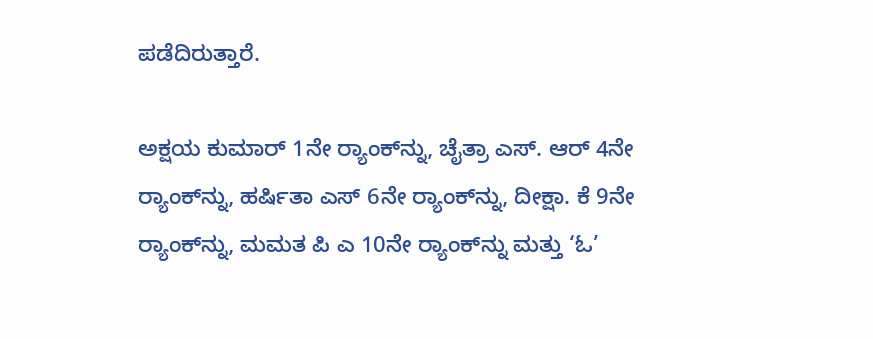ಪಡೆದಿರುತ್ತಾರೆ.

ಅಕ್ಷಯ ಕುಮಾರ್ 1ನೇ ರ್‍ಯಾಂಕ್‌ನ್ನು, ಚೈತ್ರಾ ಎಸ್. ಆರ್ 4ನೇ ರ್‍ಯಾಂಕ್‌ನ್ನು, ಹರ್ಷಿತಾ ಎಸ್ 6ನೇ ರ್‍ಯಾಂಕ್‌ನ್ನು, ದೀಕ್ಷಾ. ಕೆ 9ನೇ ರ್‍ಯಾಂಕ್‌ನ್ನು, ಮಮತ ಪಿ ಎ 10ನೇ ರ್‍ಯಾಂಕ್‌ನ್ನು ಮತ್ತು ‘ಓ’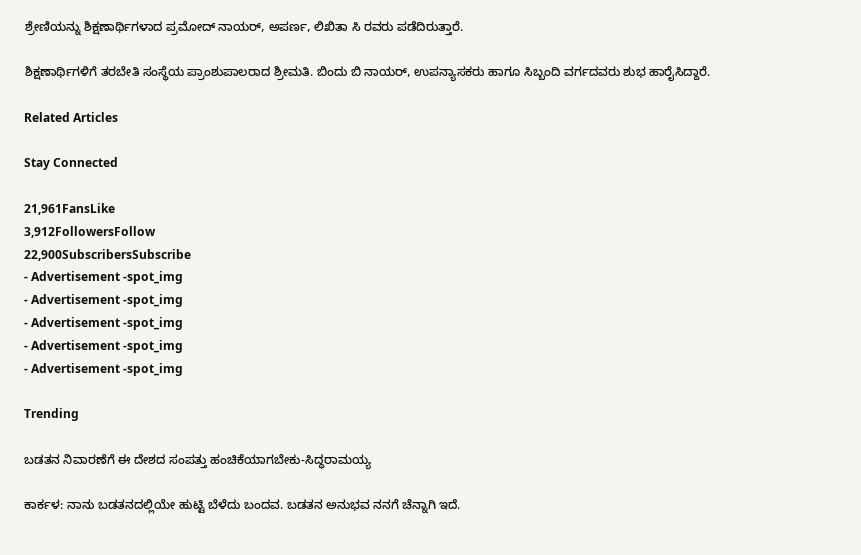ಶ್ರೇಣಿಯನ್ನು ಶಿಕ್ಷಣಾರ್ಥಿಗಳಾದ ಪ್ರಮೋದ್ ನಾಯರ್, ಅಪರ್ಣ, ಲಿಖಿತಾ ಸಿ ರವರು ಪಡೆದಿರುತ್ತಾರೆ.

ಶಿಕ್ಷಣಾರ್ಥಿಗಳಿಗೆ ತರಬೇತಿ ಸಂಸ್ಥೆಯ ಪ್ರಾಂಶುಪಾಲರಾದ ಶ್ರೀಮತಿ. ಬಿಂದು ಬಿ ನಾಯರ್, ಉಪನ್ಯಾಸಕರು ಹಾಗೂ ಸಿಬ್ಬಂದಿ ವರ್ಗದವರು ಶುಭ ಹಾರೈಸಿದ್ದಾರೆ.

Related Articles

Stay Connected

21,961FansLike
3,912FollowersFollow
22,900SubscribersSubscribe
- Advertisement -spot_img
- Advertisement -spot_img
- Advertisement -spot_img
- Advertisement -spot_img
- Advertisement -spot_img

Trending

ಬಡತನ ನಿವಾರಣೆಗೆ ಈ ದೇಶದ ಸಂಪತ್ತು ಹಂಚಿಕೆಯಾಗಬೇಕು-ಸಿದ್ಧರಾಮಯ್ಯ

ಕಾರ್ಕಳ: ನಾನು ಬಡತನದಲ್ಲಿಯೇ ಹುಟ್ಟಿ ಬೆಳೆದು ಬಂದವ. ಬಡತನ ಅನುಭವ ನನಗೆ ಚೆನ್ನಾಗಿ ಇದೆ.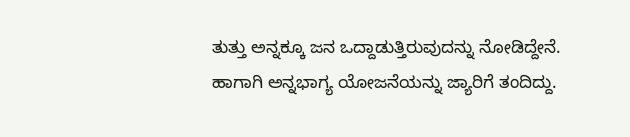ತುತ್ತು ಅನ್ನಕ್ಕೂ ಜನ ಒದ್ದಾಡುತ್ತಿರುವುದನ್ನು ನೋಡಿದ್ದೇನೆ. ಹಾಗಾಗಿ ಅನ್ನಭಾಗ್ಯ ಯೋಜನೆಯನ್ನು ಜ್ಯಾರಿಗೆ ತಂದಿದ್ದು.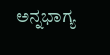ಅನ್ನಭಾಗ್ಯ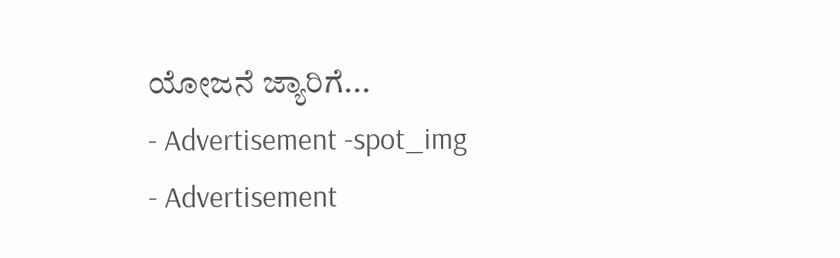ಯೋಜನೆ ಜ್ಯಾರಿಗೆ...
- Advertisement -spot_img
- Advertisement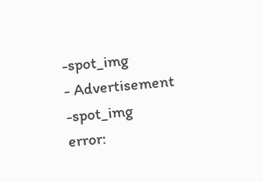-spot_img
- Advertisement -spot_img
error: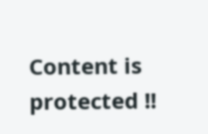Content is protected !!